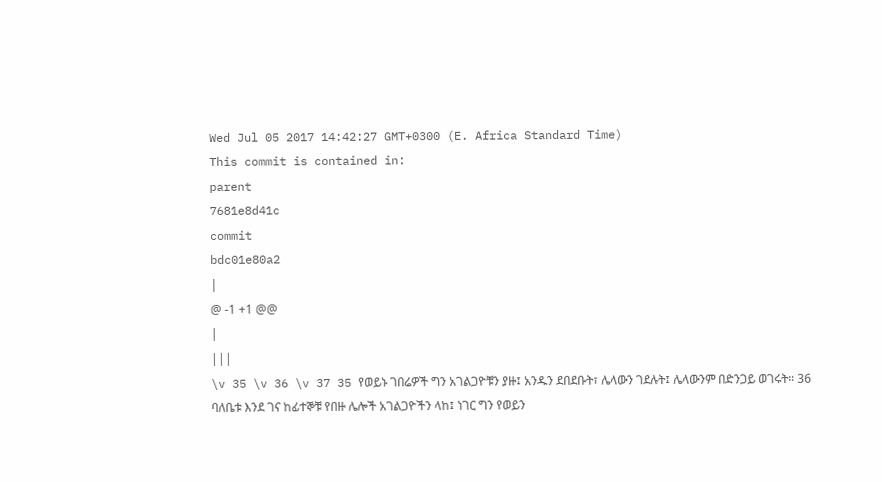Wed Jul 05 2017 14:42:27 GMT+0300 (E. Africa Standard Time)
This commit is contained in:
parent
7681e8d41c
commit
bdc01e80a2
|
@ -1 +1 @@
|
|||
\v 35 \v 36 \v 37 35 የወይኑ ገበሬዎች ግን አገልጋዮቹን ያዙ፤ አንዱን ደበደቡት፣ ሌላውን ገደሉት፤ ሌላውንም በድንጋይ ወገሩት። 36 ባለቤቱ እንደ ገና ከፊተኞቹ የበዙ ሌሎች አገልጋዮችን ላከ፤ ነገር ግን የወይን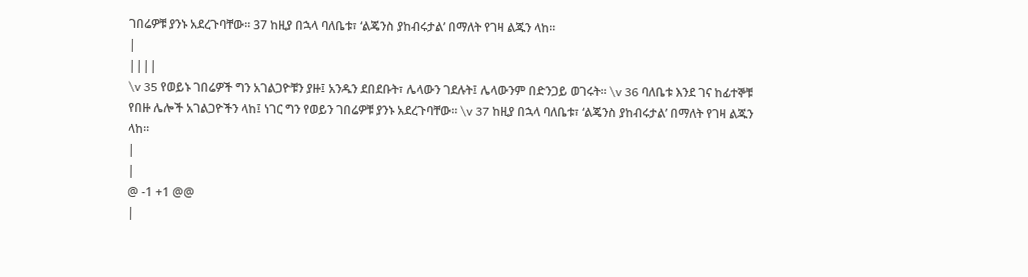ገበሬዎቹ ያንኑ አደረጉባቸው። 37 ከዚያ በኋላ ባለቤቱ፣ ‘ልጄንስ ያከብሩታል’ በማለት የገዛ ልጁን ላከ።
|
||||
\v 35 የወይኑ ገበሬዎች ግን አገልጋዮቹን ያዙ፤ አንዱን ደበደቡት፣ ሌላውን ገደሉት፤ ሌላውንም በድንጋይ ወገሩት። \v 36 ባለቤቱ እንደ ገና ከፊተኞቹ የበዙ ሌሎች አገልጋዮችን ላከ፤ ነገር ግን የወይን ገበሬዎቹ ያንኑ አደረጉባቸው። \v 37 ከዚያ በኋላ ባለቤቱ፣ ‘ልጄንስ ያከብሩታል’ በማለት የገዛ ልጁን ላከ።
|
|
@ -1 +1 @@
|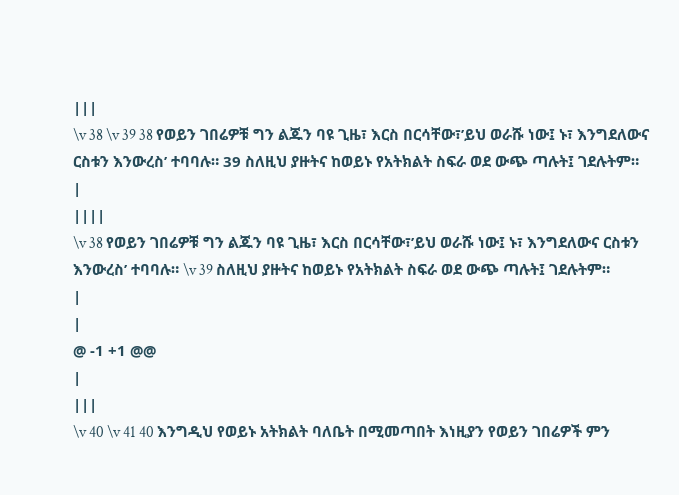|||
\v 38 \v 39 38 የወይን ገበሬዎቹ ግን ልጁን ባዩ ጊዜ፣ እርስ በርሳቸው፣’ይህ ወራሹ ነው፤ ኑ፣ እንግደለውና ርስቱን እንውረስ’ ተባባሉ። 39 ስለዚህ ያዙትና ከወይኑ የአትክልት ስፍራ ወደ ውጭ ጣሉት፤ ገደሉትም።
|
||||
\v 38 የወይን ገበሬዎቹ ግን ልጁን ባዩ ጊዜ፣ እርስ በርሳቸው፣’ይህ ወራሹ ነው፤ ኑ፣ እንግደለውና ርስቱን እንውረስ’ ተባባሉ። \v 39 ስለዚህ ያዙትና ከወይኑ የአትክልት ስፍራ ወደ ውጭ ጣሉት፤ ገደሉትም።
|
|
@ -1 +1 @@
|
|||
\v 40 \v 41 40 እንግዲህ የወይኑ አትክልት ባለቤት በሚመጣበት እነዚያን የወይን ገበሬዎች ምን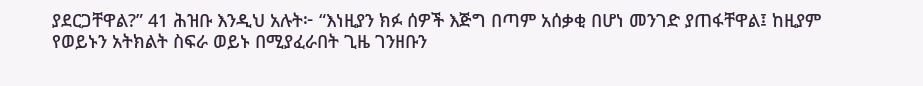ያደርጋቸዋል?” 41 ሕዝቡ እንዲህ አሉት፦ “እነዚያን ክፉ ሰዎች እጅግ በጣም አሰቃቂ በሆነ መንገድ ያጠፋቸዋል፤ ከዚያም የወይኑን አትክልት ስፍራ ወይኑ በሚያፈራበት ጊዜ ገንዘቡን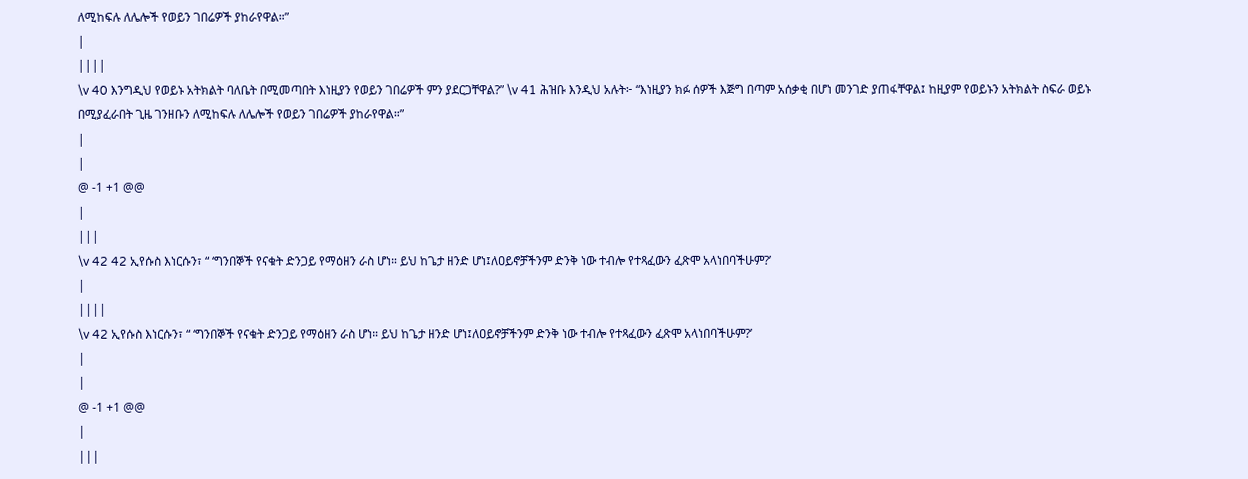ለሚከፍሉ ለሌሎች የወይን ገበሬዎች ያከራየዋል።”
|
||||
\v 40 እንግዲህ የወይኑ አትክልት ባለቤት በሚመጣበት እነዚያን የወይን ገበሬዎች ምን ያደርጋቸዋል?” \v 41 ሕዝቡ እንዲህ አሉት፦ “እነዚያን ክፉ ሰዎች እጅግ በጣም አሰቃቂ በሆነ መንገድ ያጠፋቸዋል፤ ከዚያም የወይኑን አትክልት ስፍራ ወይኑ በሚያፈራበት ጊዜ ገንዘቡን ለሚከፍሉ ለሌሎች የወይን ገበሬዎች ያከራየዋል።”
|
|
@ -1 +1 @@
|
|||
\v 42 42 ኢየሱስ እነርሱን፣ “ ‘ግንበኞች የናቁት ድንጋይ የማዕዘን ራስ ሆነ። ይህ ከጌታ ዘንድ ሆነ፤ለዐይኖቻችንም ድንቅ ነው ተብሎ የተጻፈውን ፈጽሞ አላነበባችሁም?’
|
||||
\v 42 ኢየሱስ እነርሱን፣ “ ‘ግንበኞች የናቁት ድንጋይ የማዕዘን ራስ ሆነ። ይህ ከጌታ ዘንድ ሆነ፤ለዐይኖቻችንም ድንቅ ነው ተብሎ የተጻፈውን ፈጽሞ አላነበባችሁም?’
|
|
@ -1 +1 @@
|
|||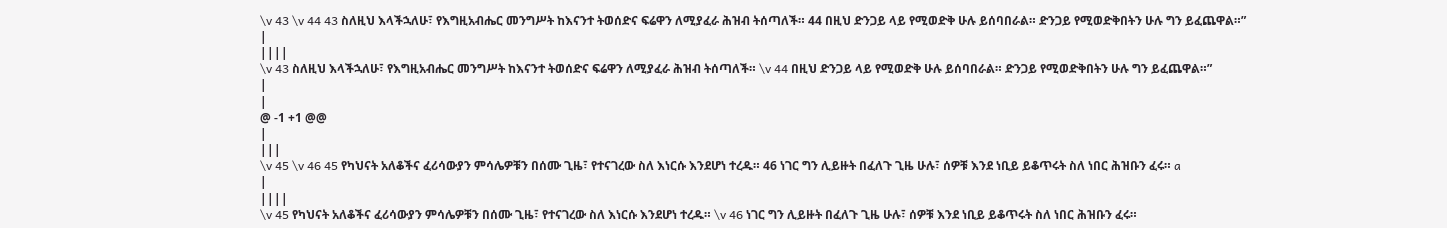\v 43 \v 44 43 ስለዚህ እላችኋለሁ፣ የእግዚአብሔር መንግሥት ከእናንተ ትወሰድና ፍሬዋን ለሚያፈራ ሕዝብ ትሰጣለች። 44 በዚህ ድንጋይ ላይ የሚወድቅ ሁሉ ይሰባበራል። ድንጋይ የሚወድቅበትን ሁሉ ግን ይፈጨዋል።”
|
||||
\v 43 ስለዚህ እላችኋለሁ፣ የእግዚአብሔር መንግሥት ከእናንተ ትወሰድና ፍሬዋን ለሚያፈራ ሕዝብ ትሰጣለች። \v 44 በዚህ ድንጋይ ላይ የሚወድቅ ሁሉ ይሰባበራል። ድንጋይ የሚወድቅበትን ሁሉ ግን ይፈጨዋል።”
|
|
@ -1 +1 @@
|
|||
\v 45 \v 46 45 የካህናት አለቆችና ፈሪሳውያን ምሳሌዎቹን በሰሙ ጊዜ፣ የተናገረው ስለ እነርሱ እንደሆነ ተረዱ። 46 ነገር ግን ሊይዙት በፈለጉ ጊዜ ሁሉ፣ ሰዎቹ እንደ ነቢይ ይቆጥሩት ስለ ነበር ሕዝቡን ፈሩ። a
|
||||
\v 45 የካህናት አለቆችና ፈሪሳውያን ምሳሌዎቹን በሰሙ ጊዜ፣ የተናገረው ስለ እነርሱ እንደሆነ ተረዱ። \v 46 ነገር ግን ሊይዙት በፈለጉ ጊዜ ሁሉ፣ ሰዎቹ እንደ ነቢይ ይቆጥሩት ስለ ነበር ሕዝቡን ፈሩ።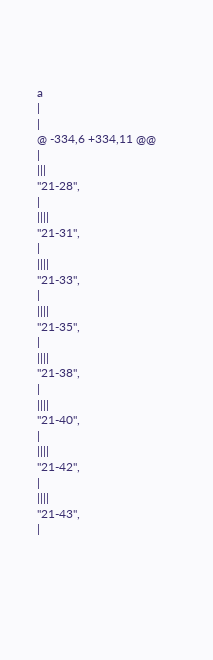a
|
|
@ -334,6 +334,11 @@
|
|||
"21-28",
|
||||
"21-31",
|
||||
"21-33",
|
||||
"21-35",
|
||||
"21-38",
|
||||
"21-40",
|
||||
"21-42",
|
||||
"21-43",
|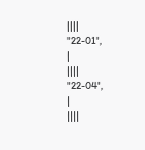||||
"22-01",
|
||||
"22-04",
|
||||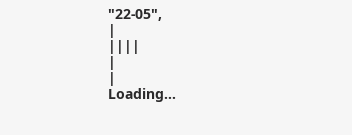"22-05",
|
||||
|
|
Loading…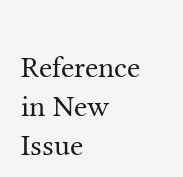Reference in New Issue